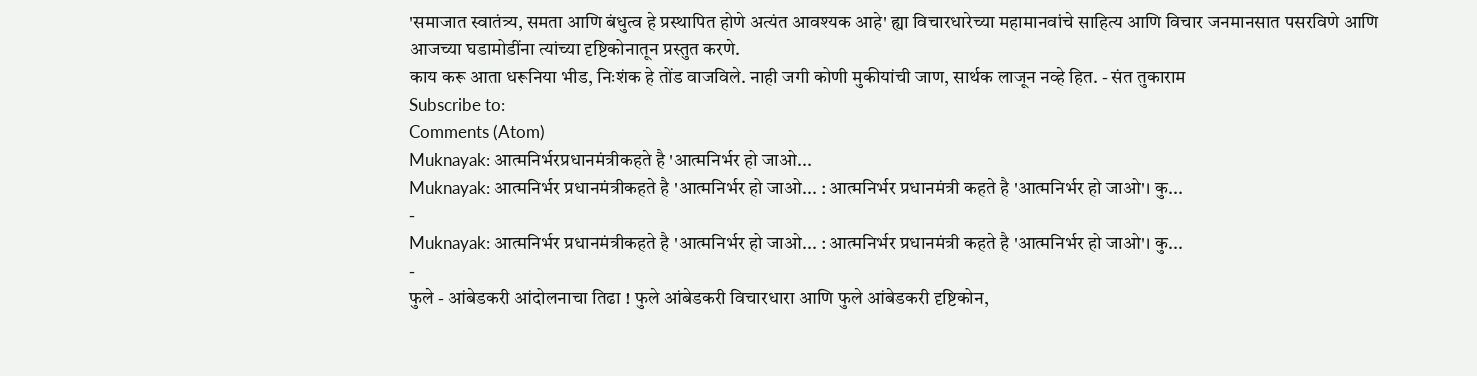'समाजात स्वातंत्र्य, समता आणि बंधुत्व हे प्रस्थापित होणे अत्यंत आवश्यक आहे' ह्या विचारधारेच्या महामानवांचे साहित्य आणि विचार जनमानसात पसरविणे आणि आजच्या घडामोडींना त्यांच्या दृष्टिकोनातून प्रस्तुत करणे.
काय करू आता धरूनिया भीड, निःशंक हे तोंड वाजविले. नाही जगी कोणी मुकीयांची जाण, सार्थक लाजून नव्हे हित. - संत तुकाराम
Subscribe to:
Comments (Atom)
Muknayak: आत्मनिर्भरप्रधानमंत्रीकहते है 'आत्मनिर्भर हो जाओ...
Muknayak: आत्मनिर्भर प्रधानमंत्रीकहते है 'आत्मनिर्भर हो जाओ... : आत्मनिर्भर प्रधानमंत्री कहते है 'आत्मनिर्भर हो जाओ'। कु...
-
Muknayak: आत्मनिर्भर प्रधानमंत्रीकहते है 'आत्मनिर्भर हो जाओ... : आत्मनिर्भर प्रधानमंत्री कहते है 'आत्मनिर्भर हो जाओ'। कु...
-
फुले - आंबेडकरी आंदोलनाचा तिढा ! फुले आंबेडकरी विचारधारा आणि फुले आंबेडकरी दृष्टिकोन,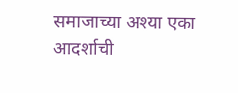समाजाच्या अश्या एका आदर्शाची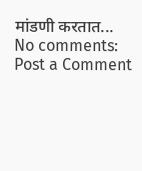मांडणी करतात...
No comments:
Post a Comment